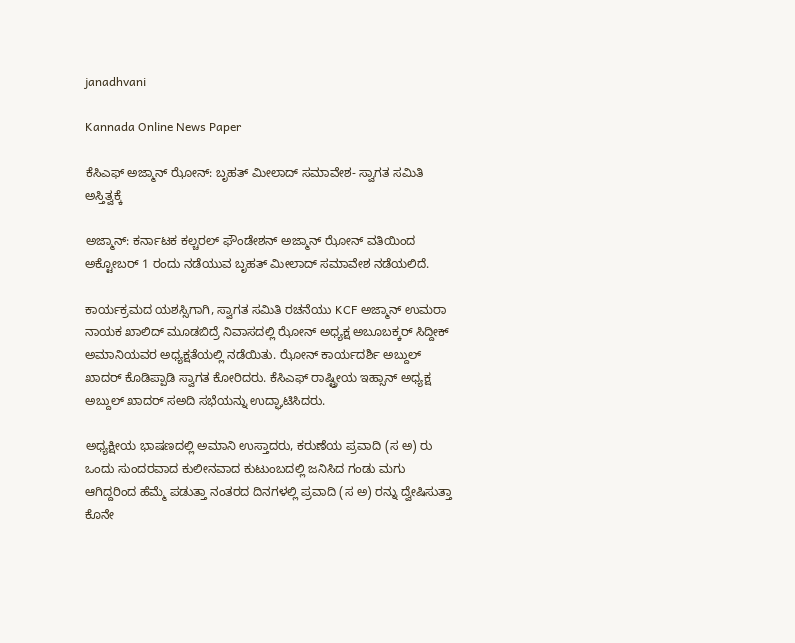janadhvani

Kannada Online News Paper

ಕೆಸಿಎಫ್ ಅಜ್ಮಾನ್ ಝೋನ್: ಬೃಹತ್ ಮೀಲಾದ್ ಸಮಾವೇಶ- ಸ್ವಾಗತ ಸಮಿತಿ ಅಸ್ತಿತ್ವಕ್ಕೆ

ಅಜ್ಮಾನ್: ಕರ್ನಾಟಕ ಕಲ್ಚರಲ್ ಫೌಂಡೇಶನ್ ಅಜ್ಮಾನ್ ಝೋನ್ ವತಿಯಿಂದ ಅಕ್ಟೋಬರ್ 1 ರಂದು ನಡೆಯುವ ಬೃಹತ್ ಮೀಲಾದ್ ಸಮಾವೇಶ ನಡೆಯಲಿದೆ.

ಕಾರ್ಯಕ್ರಮದ ಯಶಸ್ಸಿಗಾಗಿ, ಸ್ವಾಗತ ಸಮಿತಿ ರಚನೆಯು KCF ಅಜ್ಮಾನ್ ಉಮರಾ ನಾಯಕ ಖಾಲಿದ್ ಮೂಡಬಿದ್ರೆ ನಿವಾಸದಲ್ಲಿ ಝೋನ್ ಅಧ್ಯಕ್ಷ ಅಬೂಬಕ್ಕರ್ ಸಿದ್ದೀಕ್ ಅಮಾನಿಯವರ ಅಧ್ಯಕ್ಷತೆಯಲ್ಲಿ ನಡೆಯಿತು. ಝೋನ್ ಕಾರ್ಯದರ್ಶಿ ಅಬ್ದುಲ್ ಖಾದರ್ ಕೊಡಿಪ್ಪಾಡಿ ಸ್ವಾಗತ ಕೋರಿದರು. ಕೆಸಿಎಫ್ ರಾಷ್ಟ್ರೀಯ ಇಹ್ಸಾನ್ ಅಧ್ಯಕ್ಷ ಅಬ್ದುಲ್ ಖಾದರ್ ಸಅದಿ ಸಭೆಯನ್ನು ಉದ್ಘಾಟಿಸಿದರು.

ಅಧ್ಯಕ್ಷೀಯ ಭಾಷಣದಲ್ಲಿ ಅಮಾನಿ ಉಸ್ತಾದರು, ಕರುಣೆಯ ಪ್ರವಾದಿ (ಸ ಅ) ರು ಒಂದು ಸುಂದರವಾದ ಕುಲೀನವಾದ ಕುಟುಂಬದಲ್ಲಿ ಜನಿಸಿದ ಗಂಡು ಮಗು ಆಗಿದ್ದರಿಂದ ಹೆಮ್ಮೆ ಪಡುತ್ತಾ ನಂತರದ ದಿನಗಳಲ್ಲಿ ಪ್ರವಾದಿ (ಸ ಅ) ರನ್ನು ದ್ವೇಷಿಸುತ್ತಾ ಕೊನೇ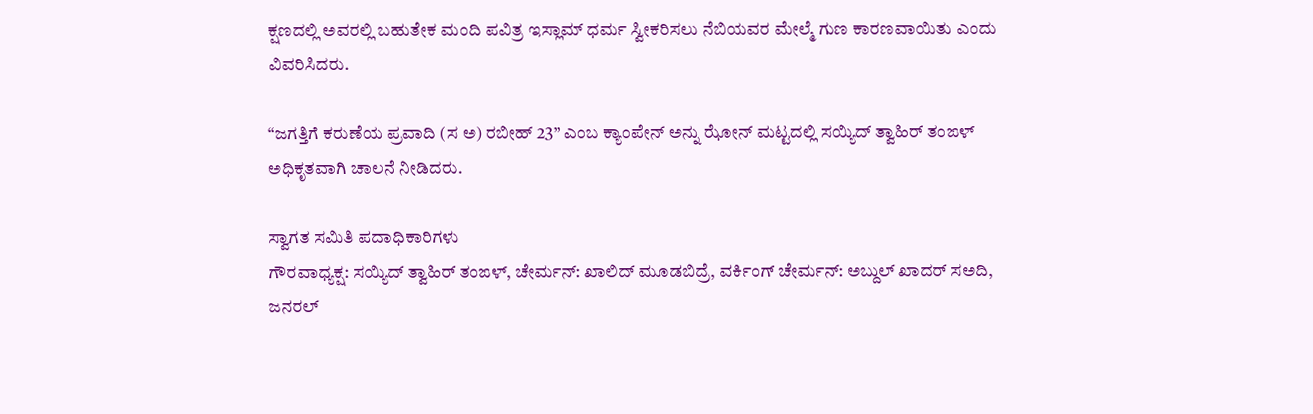ಕ್ಷಣದಲ್ಲಿ ಅವರಲ್ಲಿ ಬಹುತೇಕ ಮಂದಿ ಪವಿತ್ರ ಇಸ್ಲಾಮ್ ಧರ್ಮ ಸ್ವೀಕರಿಸಲು ನೆಬಿಯವರ ಮೇಲ್ಮೆ ಗುಣ ಕಾರಣವಾಯಿತು ಎಂದು ವಿವರಿಸಿದರು.

“ಜಗತ್ತಿಗೆ ಕರುಣೆಯ ಪ್ರವಾದಿ (ಸ ಅ) ರಬೀಹ್ 23” ಎಂಬ ಕ್ಯಾಂಪೇನ್ ಅನ್ನು ಝೋನ್ ಮಟ್ಟದಲ್ಲಿ ಸಯ್ಯಿದ್ ತ್ವಾಹಿರ್ ತಂಙಳ್ ಅಧಿಕೃತವಾಗಿ ಚಾಲನೆ ನೀಡಿದರು.

ಸ್ವಾಗತ ಸಮಿತಿ ಪದಾಧಿಕಾರಿಗಳು
ಗೌರವಾಧ್ಯಕ್ಷ: ಸಯ್ಯಿದ್ ತ್ವಾಹಿರ್ ತಂಙಳ್, ಚೇರ್ಮನ್: ಖಾಲಿದ್ ಮೂಡಬಿದ್ರೆ, ವರ್ಕಿಂಗ್ ಚೇರ್ಮನ್: ಅಬ್ದುಲ್ ಖಾದರ್ ಸಅದಿ, ಜನರಲ್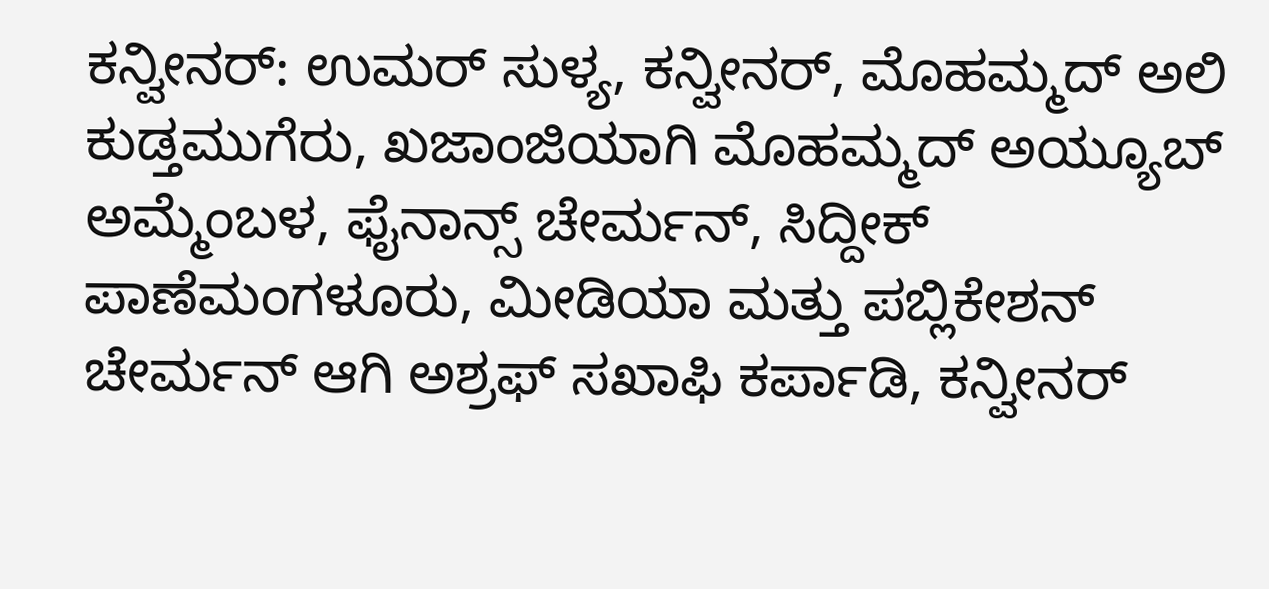ಕನ್ವೀನರ್: ಉಮರ್ ಸುಳ್ಯ, ಕನ್ವೀನರ್, ಮೊಹಮ್ಮದ್ ಅಲಿ ಕುಡ್ತಮುಗೆರು, ಖಜಾಂಜಿಯಾಗಿ ಮೊಹಮ್ಮದ್ ಅಯ್ಯೂಬ್ ಅಮ್ಮೆಂಬಳ, ಫೈನಾನ್ಸ್ ಚೇರ್ಮನ್, ಸಿದ್ದೀಕ್ ಪಾಣೆಮಂಗಳೂರು, ಮೀಡಿಯಾ ಮತ್ತು ಪಬ್ಲಿಕೇಶನ್ ಚೇರ್ಮನ್ ಆಗಿ ಅಶ್ರಫ್ ಸಖಾಫಿ ಕರ್ಪಾಡಿ, ಕನ್ವೀನರ್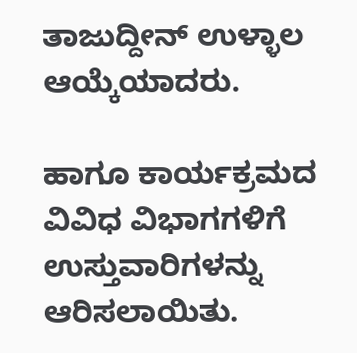ತಾಜುದ್ದೀನ್ ಉಳ್ಳಾಲ ಆಯ್ಕೆಯಾದರು.

ಹಾಗೂ ಕಾರ್ಯಕ್ರಮದ ವಿವಿಧ ವಿಭಾಗಗಳಿಗೆ ಉಸ್ತುವಾರಿಗಳನ್ನು ಆರಿಸಲಾಯಿತು.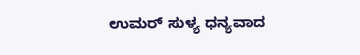ಉಮರ್ ಸುಳ್ಯ ಧನ್ಯವಾದ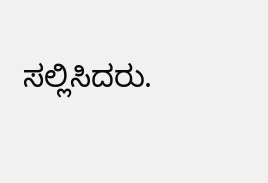ಸಲ್ಲಿಸಿದರು.